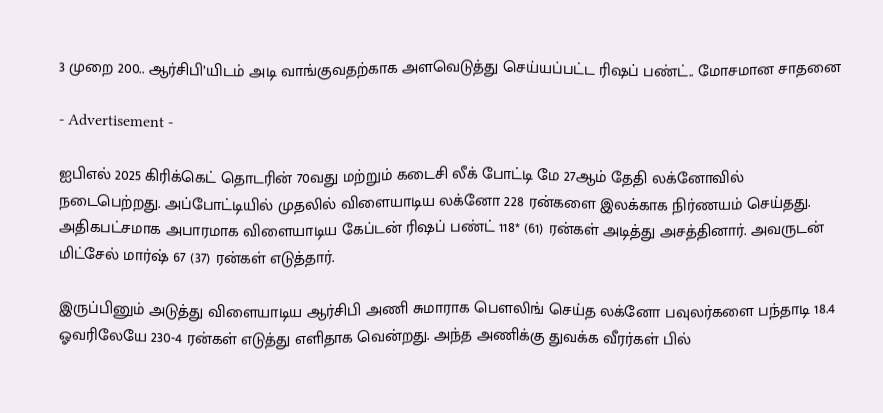3 முறை 200.. ஆர்சிபி’யிடம் அடி வாங்குவதற்காக அளவெடுத்து செய்யப்பட்ட ரிஷப் பண்ட்.. மோசமான சாதனை

- Advertisement -

ஐபிஎல் 2025 கிரிக்கெட் தொடரின் 70வது மற்றும் கடைசி லீக் போட்டி மே 27ஆம் தேதி லக்னோவில் நடைபெற்றது. அப்போட்டியில் முதலில் விளையாடிய லக்னோ 228 ரன்களை இலக்காக நிர்ணயம் செய்தது. அதிகபட்சமாக அபாரமாக விளையாடிய கேப்டன் ரிஷப் பண்ட் 118* (61) ரன்கள் அடித்து அசத்தினார். அவருடன் மிட்சேல் மார்ஷ் 67 (37) ரன்கள் எடுத்தார்.

இருப்பினும் அடுத்து விளையாடிய ஆர்சிபி அணி சுமாராக பௌலிங் செய்த லக்னோ பவுலர்களை பந்தாடி 18.4 ஓவரிலேயே 230-4 ரன்கள் எடுத்து எளிதாக வென்றது. அந்த அணிக்கு துவக்க வீரர்கள் பில்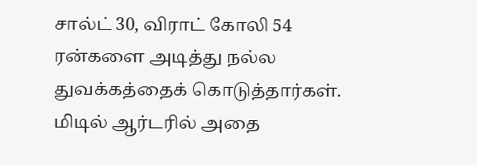சால்ட் 30, விராட் கோலி 54 ரன்களை அடித்து நல்ல துவக்கத்தைக் கொடுத்தார்கள். மிடில் ஆர்டரில் அதை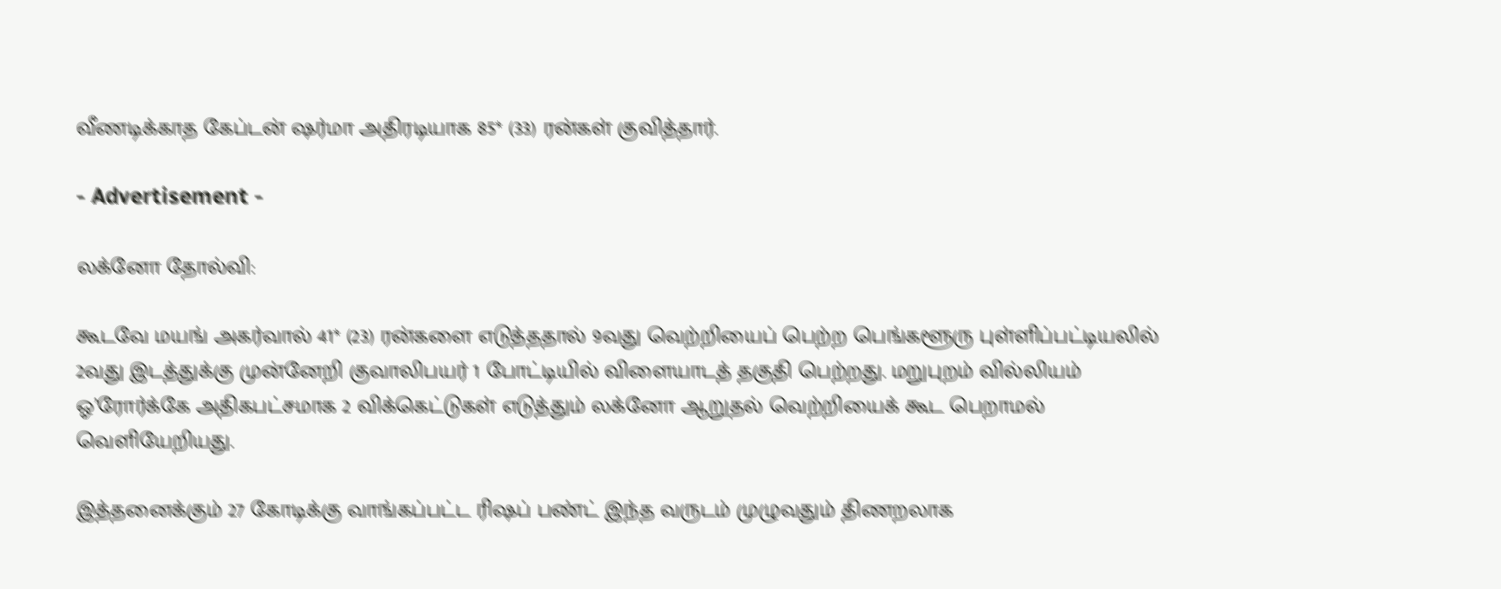வீணடிக்காத கேப்டன் ஷர்மா அதிரடியாக 85* (33) ரன்கள் குவித்தார்.

- Advertisement -

லக்னோ தோல்வி:

கூடவே மயங் அகர்வால் 41* (23) ரன்களை எடுத்ததால் 9வது வெற்றியைப் பெற்ற பெங்களூரு புள்ளிப்பட்டியலில் 2வது இடத்துக்கு முன்னேறி குவாலிபயர் 1 போட்டியில் விளையாடத் தகுதி பெற்றது. மறுபுறம் வில்லியம் ஓ’ரோர்க்கே அதிகபட்சமாக 2 விக்கெட்டுகள் எடுத்தும் லக்னோ ஆறுதல் வெற்றியைக் கூட பெறாமல் வெளியேறியது.

இத்தனைக்கும் 27 கோடிக்கு வாங்கப்பட்ட ரிஷப் பண்ட் இந்த வருடம் முழுவதும் திணறலாக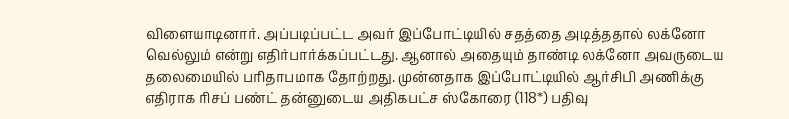விளையாடினார். அப்படிப்பட்ட அவர் இப்போட்டியில் சதத்தை அடித்ததால் லக்னோ வெல்லும் என்று எதிர்பார்க்கப்பட்டது. ஆனால் அதையும் தாண்டி லக்னோ அவருடைய தலைமையில் பரிதாபமாக தோற்றது. முன்னதாக இப்போட்டியில் ஆர்சிபி அணிக்கு எதிராக ரிசப் பண்ட் தன்னுடைய அதிகபட்ச ஸ்கோரை (118*) பதிவு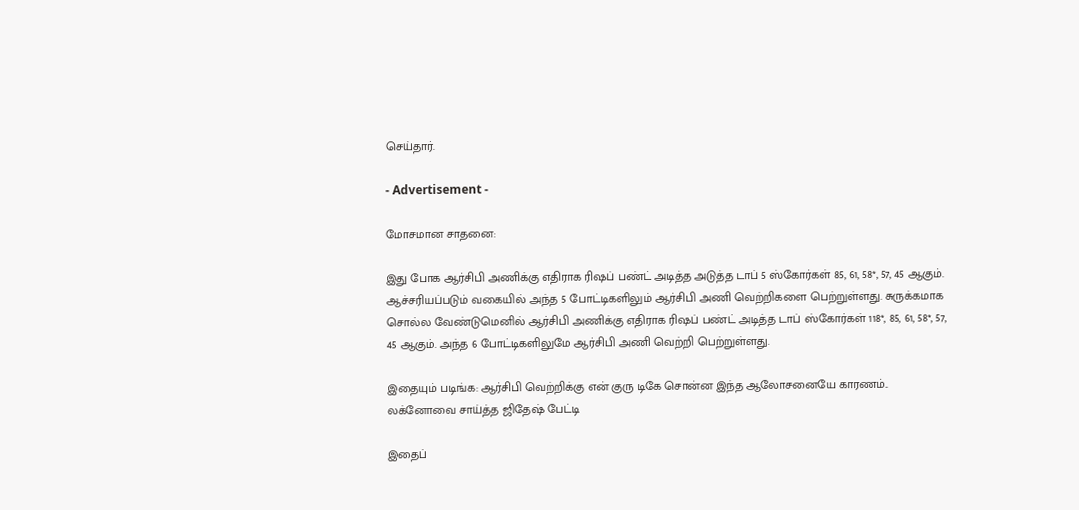செய்தார்.

- Advertisement -

மோசமான சாதனை:

இது போக ஆர்சிபி அணிக்கு எதிராக ரிஷப் பண்ட் அடித்த அடுத்த டாப் 5 ஸ்கோர்கள் 85, 61, 58*, 57, 45 ஆகும். ஆச்சரியப்படும் வகையில் அந்த 5 போட்டிகளிலும் ஆர்சிபி அணி வெற்றிகளை பெற்றுள்ளது. சுருக்கமாக சொல்ல வேண்டுமெனில் ஆர்சிபி அணிக்கு எதிராக ரிஷப் பண்ட் அடித்த டாப் ஸ்கோர்கள் 118*, 85, 61, 58*, 57, 45 ஆகும். அந்த 6 போட்டிகளிலுமே ஆர்சிபி அணி வெற்றி பெற்றுள்ளது.

இதையும் படிங்க: ஆர்சிபி வெற்றிக்கு என் குரு டிகே சொன்ன இந்த ஆலோசனையே காரணம்.. லக்னோவை சாய்த்த ஜிதேஷ் பேட்டி

இதைப்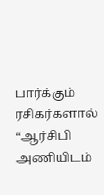பார்க்கும் ரசிகர்களால் “ஆர்சிபி அணியிடம்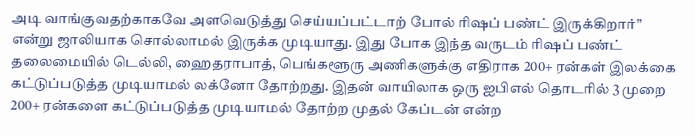அடி வாங்குவதற்காகவே அளவெடுத்து செய்யப்பட்டாற் போல் ரிஷப் பண்ட் இருக்கிறார்” என்று ஜாலியாக சொல்லாமல் இருக்க முடியாது. இது போக இந்த வருடம் ரிஷப் பண்ட் தலைமையில் டெல்லி, ஹைதராபாத், பெங்களூரு அணிகளுக்கு எதிராக 200+ ரன்கள் இலக்கை கட்டுப்படுத்த முடியாமல் லக்னோ தோற்றது. இதன் வாயிலாக ஒரு ஐபிஎல் தொடரில் 3 முறை 200+ ரன்களை கட்டுப்படுத்த முடியாமல் தோற்ற முதல் கேப்டன் என்ற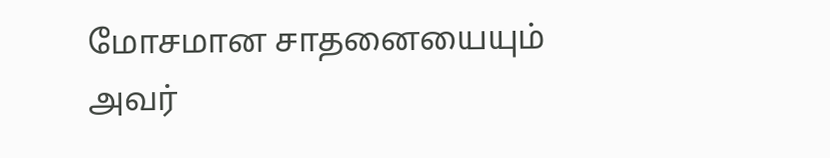மோசமான சாதனையையும் அவர்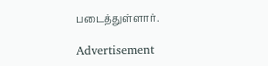படைத்துள்ளார்.

Advertisement